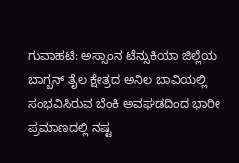ಗುವಾಹಟಿ: ಅಸ್ಸಾಂನ ಟೆನ್ಸುಕಿಯಾ ಜಿಲ್ಲೆಯ ಬಾಗ್ಬನ್ ತೈಲ ಕ್ಷೇತ್ರದ ಅನಿಲ ಬಾವಿಯಲ್ಲಿ ಸಂಭವಿಸಿರುವ ಬೆಂಕಿ ಅವಘಡದಿಂದ ಭಾರೀ ಪ್ರಮಾಣದಲ್ಲಿ ನಷ್ಟ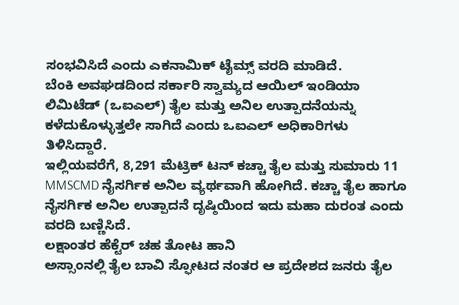ಸಂಭವಿಸಿದೆ ಎಂದು ಎಕನಾಮಿಕ್ ಟೈಮ್ಸ್ ವರದಿ ಮಾಡಿದೆ.
ಬೆಂಕಿ ಅವಘಡದಿಂದ ಸರ್ಕಾರಿ ಸ್ವಾಮ್ಯದ ಆಯಿಲ್ ಇಂಡಿಯಾ ಲಿಮಿಟೆಡ್ (ಒಐಎಲ್) ತೈಲ ಮತ್ತು ಅನಿಲ ಉತ್ಪಾದನೆಯನ್ನು ಕಳೆದುಕೊಳ್ಳುತ್ತಲೇ ಸಾಗಿದೆ ಎಂದು ಒಐಎಲ್ ಅಧಿಕಾರಿಗಳು ತಿಳಿಸಿದ್ದಾರೆ.
ಇಲ್ಲಿಯವರೆಗೆ, 8,291 ಮೆಟ್ರಿಕ್ ಟನ್ ಕಚ್ಚಾ ತೈಲ ಮತ್ತು ಸುಮಾರು 11 MMSCMD ನೈಸರ್ಗಿಕ ಅನಿಲ ವ್ಯರ್ಥವಾಗಿ ಹೋಗಿದೆ. ಕಚ್ಚಾ ತೈಲ ಹಾಗೂ ನೈಸರ್ಗಿಕ ಅನಿಲ ಉತ್ಪಾದನೆ ದೃಷ್ಠಿಯಿಂದ ಇದು ಮಹಾ ದುರಂತ ಎಂದು ವರದಿ ಬಣ್ಣಿಸಿದೆ.
ಲಕ್ಷಾಂತರ ಹೆಕ್ಟೆರ್ ಚಹ ತೋಟ ಹಾನಿ
ಅಸ್ಸಾಂನಲ್ಲಿ ತೈಲ ಬಾವಿ ಸ್ಫೋಟದ ನಂತರ ಆ ಪ್ರದೇಶದ ಜನರು ತೈಲ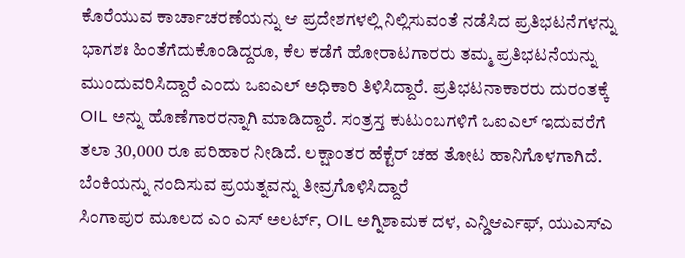ಕೊರೆಯುವ ಕಾರ್ಚಾಚರಣೆಯನ್ನು ಆ ಪ್ರದೇಶಗಳಲ್ಲಿ ನಿಲ್ಲಿಸುವಂತೆ ನಡೆಸಿದ ಪ್ರತಿಭಟನೆಗಳನ್ನು ಭಾಗಶಃ ಹಿಂತೆಗೆದುಕೊಂಡಿದ್ದರೂ, ಕೆಲ ಕಡೆಗೆ ಹೋರಾಟಗಾರರು ತಮ್ಮ ಪ್ರತಿಭಟನೆಯನ್ನು ಮುಂದುವರಿಸಿದ್ದಾರೆ ಎಂದು ಒಐಎಲ್ ಅಧಿಕಾರಿ ತಿಳಿಸಿದ್ದಾರೆ. ಪ್ರತಿಭಟನಾಕಾರರು ದುರಂತಕ್ಕೆ OIL ಅನ್ನು ಹೊಣೆಗಾರರನ್ನಾಗಿ ಮಾಡಿದ್ದಾರೆ. ಸಂತ್ರಸ್ತ ಕುಟುಂಬಗಳಿಗೆ ಒಐಎಲ್ ಇದುವರೆಗೆ ತಲಾ 30,000 ರೂ ಪರಿಹಾರ ನೀಡಿದೆ. ಲಕ್ಷಾಂತರ ಹೆಕ್ಟೆರ್ ಚಹ ತೋಟ ಹಾನಿಗೊಳಗಾಗಿದೆ.
ಬೆಂಕಿಯನ್ನು ನಂದಿಸುವ ಪ್ರಯತ್ನವನ್ನು ತೀವ್ರಗೊಳಿಸಿದ್ದಾರೆ
ಸಿಂಗಾಪುರ ಮೂಲದ ಎಂ ಎಸ್ ಅಲರ್ಟ್, OIL ಅಗ್ನಿಶಾಮಕ ದಳ, ಎನ್ಡಿಆರ್ಎಫ್, ಯುಎಸ್ಎ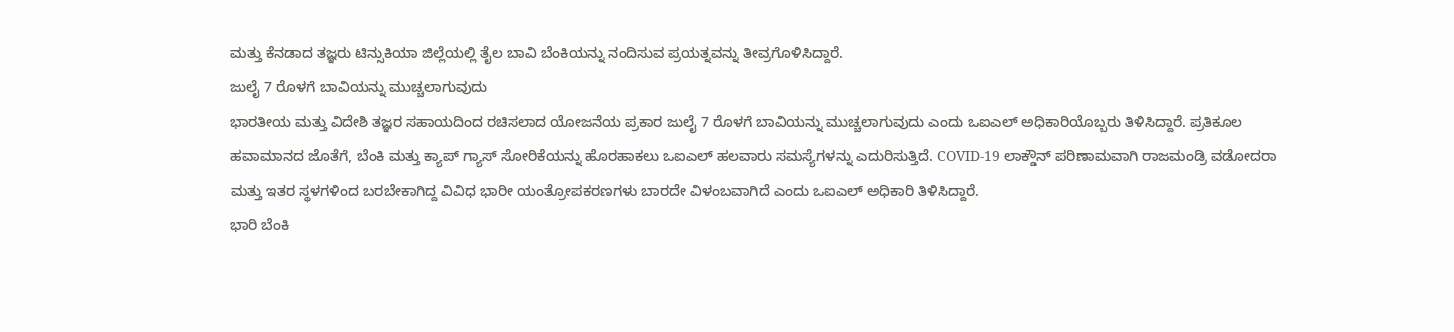ಮತ್ತು ಕೆನಡಾದ ತಜ್ಞರು ಟಿನ್ಸುಕಿಯಾ ಜಿಲ್ಲೆಯಲ್ಲಿ ತೈಲ ಬಾವಿ ಬೆಂಕಿಯನ್ನು ನಂದಿಸುವ ಪ್ರಯತ್ನವನ್ನು ತೀವ್ರಗೊಳಿಸಿದ್ದಾರೆ.
ಜುಲೈ 7 ರೊಳಗೆ ಬಾವಿಯನ್ನು ಮುಚ್ಚಲಾಗುವುದು
ಭಾರತೀಯ ಮತ್ತು ವಿದೇಶಿ ತಜ್ಞರ ಸಹಾಯದಿಂದ ರಚಿಸಲಾದ ಯೋಜನೆಯ ಪ್ರಕಾರ ಜುಲೈ 7 ರೊಳಗೆ ಬಾವಿಯನ್ನು ಮುಚ್ಚಲಾಗುವುದು ಎಂದು ಒಐಎಲ್ ಅಧಿಕಾರಿಯೊಬ್ಬರು ತಿಳಿಸಿದ್ದಾರೆ. ಪ್ರತಿಕೂಲ ಹವಾಮಾನದ ಜೊತೆಗೆ, ಬೆಂಕಿ ಮತ್ತು ಕ್ಯಾಪ್ ಗ್ಯಾಸ್ ಸೋರಿಕೆಯನ್ನು ಹೊರಹಾಕಲು ಒಐಎಲ್ ಹಲವಾರು ಸಮಸ್ಯೆಗಳನ್ನು ಎದುರಿಸುತ್ತಿದೆ. COVID-19 ಲಾಕ್ಡೌನ್ ಪರಿಣಾಮವಾಗಿ ರಾಜಮಂಡ್ರಿ ವಡೋದರಾ ಮತ್ತು ಇತರ ಸ್ಥಳಗಳಿಂದ ಬರಬೇಕಾಗಿದ್ದ ವಿವಿಧ ಭಾರೀ ಯಂತ್ರೋಪಕರಣಗಳು ಬಾರದೇ ವಿಳಂಬವಾಗಿದೆ ಎಂದು ಒಐಎಲ್ ಅಧಿಕಾರಿ ತಿಳಿಸಿದ್ದಾರೆ.
ಭಾರಿ ಬೆಂಕಿ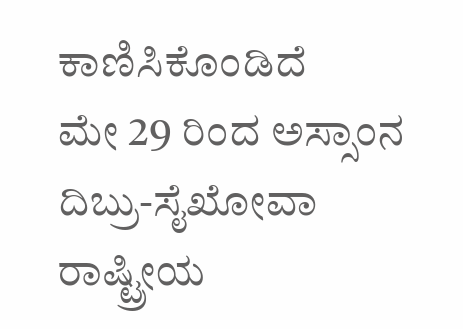ಕಾಣಿಸಿಕೊಂಡಿದೆ
ಮೇ 29 ರಿಂದ ಅಸ್ಸಾಂನ ದಿಬ್ರು-ಸೈಖೋವಾ ರಾಷ್ಟ್ರೀಯ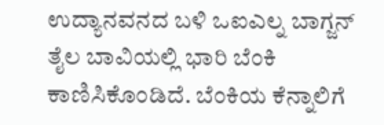ಉದ್ಯಾನವನದ ಬಳಿ ಒಐಎಲ್ನ ಬಾಗ್ಜನ್ ತೈಲ ಬಾವಿಯಲ್ಲಿ ಭಾರಿ ಬೆಂಕಿ ಕಾಣಿಸಿಕೊಂಡಿದೆ. ಬೆಂಕಿಯ ಕೆನ್ನಾಲಿಗೆ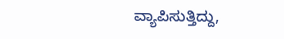ವ್ಯಾಪಿಸುತ್ತಿದ್ದು,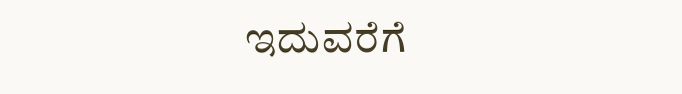ಇದುವರೆಗೆ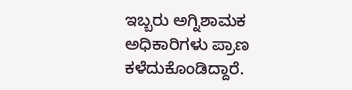ಇಬ್ಬರು ಅಗ್ನಿಶಾಮಕ ಅಧಿಕಾರಿಗಳು ಪ್ರಾಣ ಕಳೆದುಕೊಂಡಿದ್ದಾರೆ.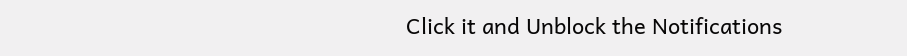Click it and Unblock the Notifications